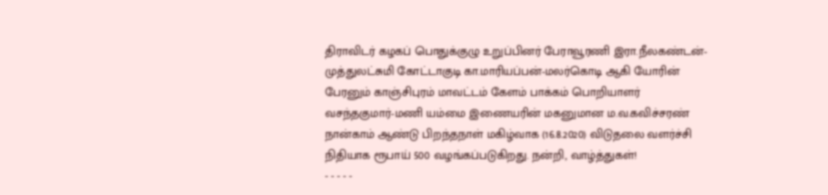திராவிடர் கழகப் பொதுக்குழு உறுப்பினர் பேராவூரணி இரா.நீலகண்டன்-முத்துலட்சுமி கோட்டாகுடி கா.மாரியப்பன்-மலர்கொடி ஆகி யோரின் பேரனும் காஞ்சிபுரம் மாவட்டம் கேளம் பாக்கம் பொறியாளர் வசந்தகுமார்-மணி யம்மை இணையரின் மகனுமான ம.வ.கவிச்சரண் நான்காம் ஆண்டு பிறந்தநாள் மகிழ்வாக (16.8.2020) விடுதலை வளர்ச்சி நிதியாக ரூபாய் 500 வழங்கப்படுகிறது. நன்றி, வாழ்த்துகள்!
- - - - -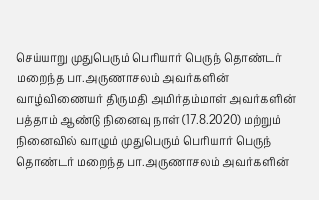செய்யாறு முதுபெரும் பெரியார் பெருந் தொண்டர் மறைந்த பா.அருணாசலம் அவர்களின் வாழ்விணையர் திருமதி அமிர்தம்மாள் அவர்களின் பத்தாம் ஆண்டு நினைவு நாள் (17.8.2020) மற்றும் நினைவில் வாழும் முதுபெரும் பெரியார் பெருந் தொண்டர் மறைந்த பா.அருணாசலம் அவர்களின்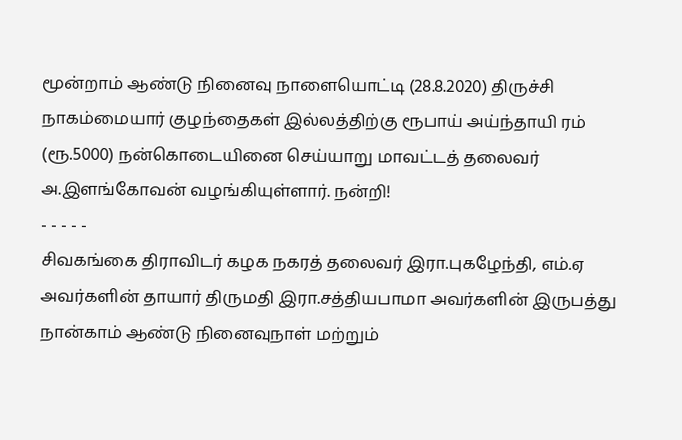மூன்றாம் ஆண்டு நினைவு நாளையொட்டி (28.8.2020) திருச்சி நாகம்மையார் குழந்தைகள் இல்லத்திற்கு ரூபாய் அய்ந்தாயி ரம் (ரூ.5000) நன்கொடையினை செய்யாறு மாவட்டத் தலைவர் அ.இளங்கோவன் வழங்கியுள்ளார். நன்றி!
- - - - -
சிவகங்கை திராவிடர் கழக நகரத் தலைவர் இரா.புகழேந்தி, எம்.ஏ அவர்களின் தாயார் திருமதி இரா.சத்தியபாமா அவர்களின் இருபத்து நான்காம் ஆண்டு நினைவுநாள் மற்றும்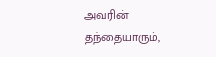அவரின் தந்தையாரும்,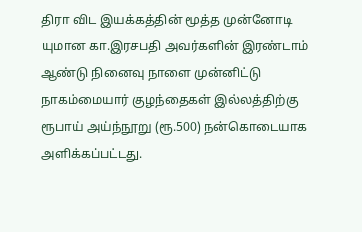திரா விட இயக்கத்தின் மூத்த முன்னோடி யுமான கா.இரசபதி அவர்களின் இரண்டாம் ஆண்டு நினைவு நாளை முன்னிட்டு நாகம்மையார் குழந்தைகள் இல்லத்திற்கு ரூபாய் அய்ந்நூறு (ரூ.500) நன்கொடையாக அளிக்கப்பட்டது.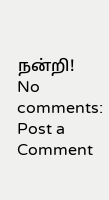நன்றி!
No comments:
Post a Comment